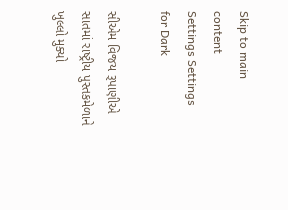Skip to main content
Settings Settings for Dark

સીએમ વિજય રૂપાણીએ સાતમાં રાષ્ટ્રીય પુસ્તકમેળાને ખુલ્લો મુક્યો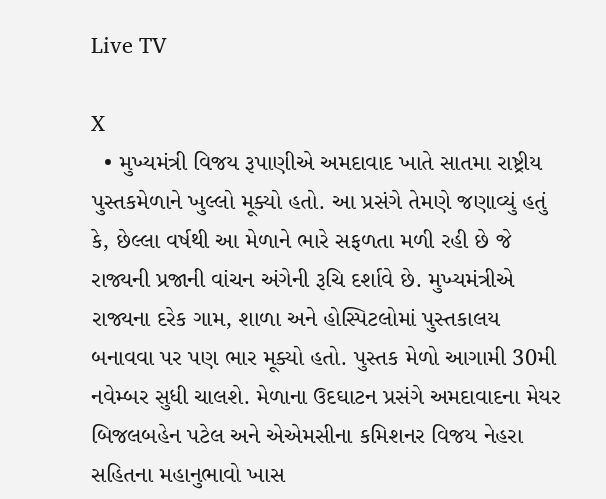Live TV

X
  • મુખ્યમંત્રી વિજય રૂપાણીએ અમદાવાદ ખાતે સાતમા રાષ્ટ્રીય પુસ્તકમેળાને ખુલ્લો મૂક્યો હતો. આ પ્રસંગે તેમણે જણાવ્યું હતું કે, છેલ્લા વર્ષથી આ મેળાને ભારે સફળતા મળી રહી છે જે રાજ્યની પ્રજાની વાંચન અંગેની રૂચિ દર્શાવે છે. મુખ્યમંત્રીએ રાજ્યના દરેક ગામ, શાળા અને હોસ્પિટલોમાં પુસ્તકાલય બનાવવા પર પણ ભાર મૂક્યો હતો. પુસ્તક મેળો આગામી 30મી નવેમ્બર સુધી ચાલશે. મેળાના ઉદઘાટન પ્રસંગે અમદાવાદના મેયર બિજલબહેન પટેલ અને એએમસીના કમિશનર વિજય નેહરા સહિતના મહાનુભાવો ખાસ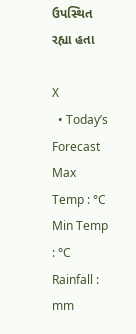ઉપસ્થિત રહ્યા હતા

X
  • Today’s Forecast Max Temp : °C Min Temp : °C Rainfall : mm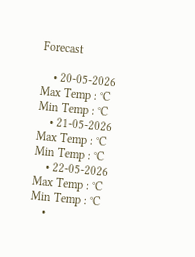Forecast

    • 20-05-2026 Max Temp : °C Min Temp : °C
    • 21-05-2026 Max Temp : °C Min Temp : °C
    • 22-05-2026 Max Temp : °C Min Temp : °C
    •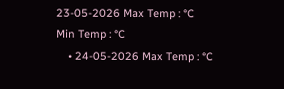23-05-2026 Max Temp : °C Min Temp : °C
    • 24-05-2026 Max Temp : °C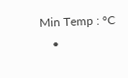Min Temp : °C
    •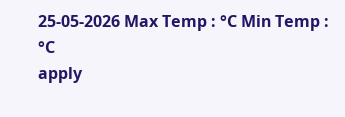25-05-2026 Max Temp : °C Min Temp : °C
apply